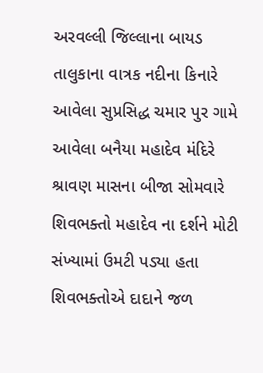અરવલ્લી જિલ્લાના બાયડ તાલુકાના વાત્રક નદીના કિનારે આવેલા સુપ્રસિદ્ધ ચમાર પુર ગામે આવેલા બનૈયા મહાદેવ મંદિરે શ્રાવણ માસના બીજા સોમવારે શિવભક્તો મહાદેવ ના દર્શને મોટી સંખ્યામાં ઉમટી પડ્યા હતા શિવભક્તોએ દાદાને જળ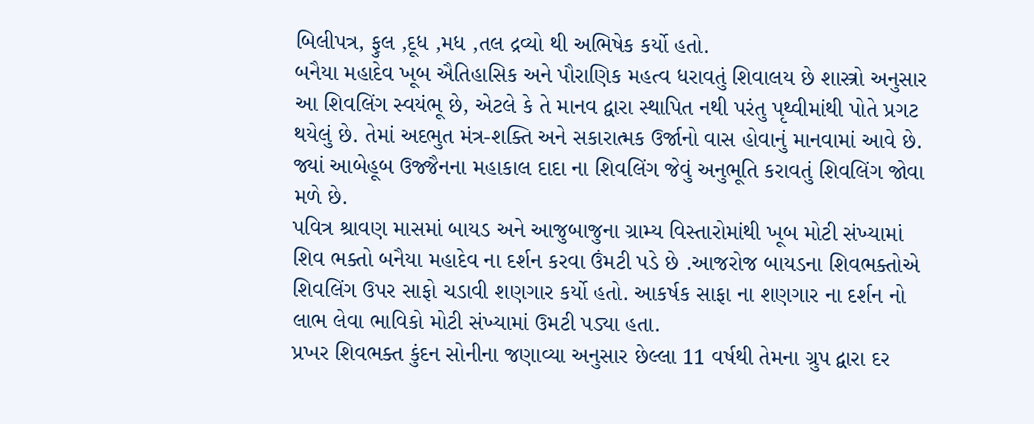બિલીપત્ર, ફુલ ,દૂધ ,મધ ,તલ દ્રવ્યો થી અભિષેક કર્યો હતો.
બનૈયા મહાદેવ ખૂબ ઐતિહાસિક અને પૌરાણિક મહત્વ ધરાવતું શિવાલય છે શાસ્ત્રો અનુસાર આ શિવલિંગ સ્વયંભૂ છે, એટલે કે તે માનવ દ્વારા સ્થાપિત નથી પરંતુ પૃથ્વીમાંથી પોતે પ્રગટ થયેલું છે. તેમાં અદભુત મંત્ર-શક્તિ અને સકારાત્મક ઉર્જાનો વાસ હોવાનું માનવામાં આવે છે. જ્યાં આબેહૂબ ઉજ્જૈનના મહાકાલ દાદા ના શિવલિંગ જેવું અનુભૂતિ કરાવતું શિવલિંગ જોવા મળે છે.
પવિત્ર શ્રાવણ માસમાં બાયડ અને આજુબાજુના ગ્રામ્ય વિસ્તારોમાંથી ખૂબ મોટી સંખ્યામાં શિવ ભક્તો બનૈયા મહાદેવ ના દર્શન કરવા ઉંમટી પડે છે .આજરોજ બાયડના શિવભક્તોએ શિવલિંગ ઉપર સાફો ચડાવી શણગાર કર્યો હતો. આકર્ષક સાફા ના શણગાર ના દર્શન નો લાભ લેવા ભાવિકો મોટી સંખ્યામાં ઉમટી પડ્યા હતા.
પ્રખર શિવભક્ત કુંદન સોનીના જણાવ્યા અનુસાર છેલ્લા 11 વર્ષથી તેમના ગ્રુપ દ્વારા દર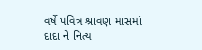વર્ષે પવિત્ર શ્રાવણ માસમાં દાદા ને નિત્ય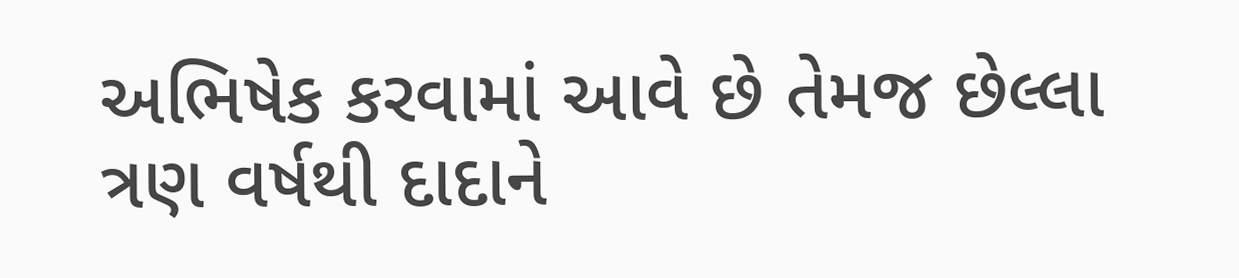અભિષેક કરવામાં આવે છે તેમજ છેલ્લા ત્રણ વર્ષથી દાદાને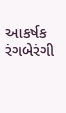આકર્ષક રંગબેરંગી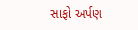સાફો અર્પણ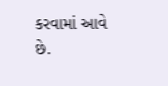કરવામાં આવે છે.